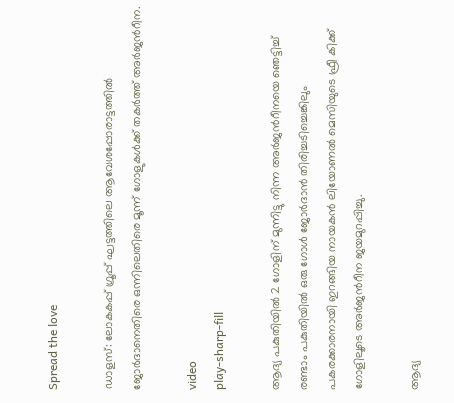Spread the love

ഡാളസ്: ലോകകപ്പ് ഗ്രൂപ്പ് ഘട്ടത്തിലെ ആവേശപ്പോരാട്ടത്തില്‍ ജോർദാനെതിരെ ഒന്നിലെതിരെ മൂന്ന് ഗോളുകള്‍ക്ക് തകര്‍ത്ത് അർജന്‍റീന.

video
play-sharp-fill

ആദ്യ പകുതിയില്‍ 2 ഗോളിന് മുന്നിട്ടു നിന്ന അര്‍ജന്‍റീനയെ ഞെട്ടിച്ച്‌ രണ്ടാം പകുതിയില്‍ ഒരു ഗോള്‍ ജോര്‍ദാന്‍ തിരിച്ചടിച്ചെങ്കിലും പകരക്കാരനായി ഇറങ്ങിയ നായകന്‍ ലിയോണല്‍ മെസിയുടെ ഫ്രീ കിക്ക് ഗോളിലൂടെ അര്‍ജന്‍റീന ജയമുറപ്പിച്ചു.

ആദ്യ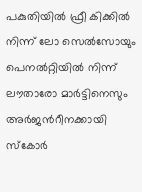പകുതിയില്‍ ഫ്രീ കിക്കില്‍ നിന്ന് ലോ സെല്‍സോയും പെനല്‍റ്റിയില്‍ നിന്ന് ലൗതാരോ മാര്‍ട്ടിനെസും അര്‍ജന്‍റീനക്കായി സ്കോര്‍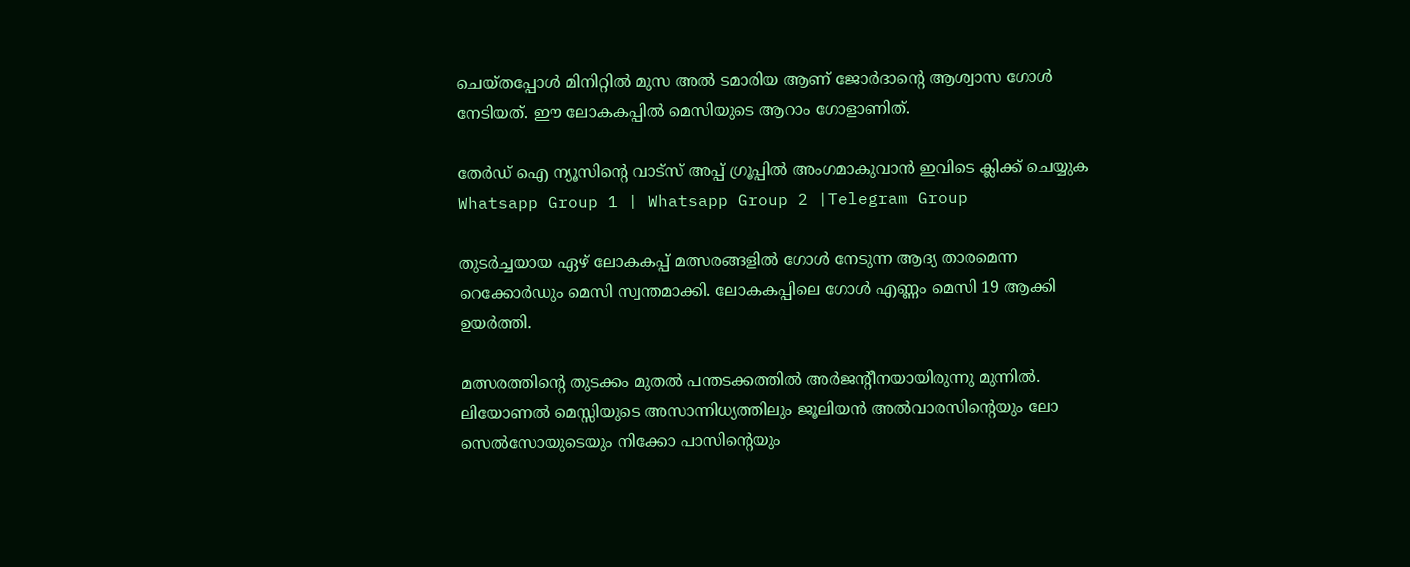ചെയ്തപ്പോള്‍ മിനിറ്റില്‍ മുസ അല്‍ ടമാരിയ ആണ് ജോര്‍ദാന്‍റെ ആശ്വാസ ഗോള്‍ നേടിയത്. ഈ ലോകകപ്പില്‍ മെസിയുടെ ആറാം ഗോളാണിത്.

തേർഡ് ഐ ന്യൂസിന്റെ വാട്സ് അപ്പ് ഗ്രൂപ്പിൽ അംഗമാകുവാൻ ഇവിടെ ക്ലിക്ക് ചെയ്യുക
Whatsapp Group 1 | Whatsapp Group 2 |Telegram Group

തുടര്‍ച്ചയായ ഏഴ് ലോകകപ്പ് മത്സരങ്ങളില്‍ ഗോള്‍ നേടുന്ന ആദ്യ താരമെന്ന റെക്കോര്‍ഡും മെസി സ്വന്തമാക്കി. ലോകകപ്പിലെ ഗോള്‍ എണ്ണം മെസി 19 ആക്കി ഉയര്‍ത്തി.

മത്സരത്തിന്‍റെ തുടക്കം മുതല്‍ പന്തടക്കത്തില്‍ അർജന്‍റീനയായിരുന്നു മുന്നില്‍. ലിയോണല്‍ മെസ്സിയുടെ അസാന്നിധ്യത്തിലും ജൂലിയന്‍ അല്‍വാരസിന്‍റെയും ലോ സെല്‍സോയുടെയും നിക്കോ പാസിന്‍റെയും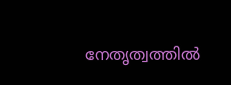നേതൃത്വത്തില്‍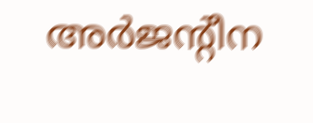അർജന്‍റീന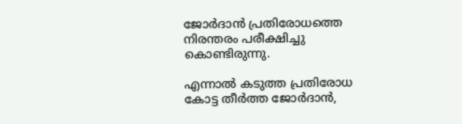ജോർദാൻ പ്രതിരോധത്തെ നിരന്തരം പരീക്ഷിച്ചു കൊണ്ടിരുന്നു.

എന്നാല്‍ കടുത്ത പ്രതിരോധ കോട്ട തീർത്ത ജോർദാൻ,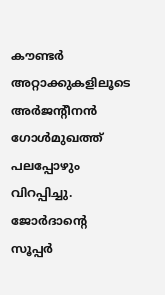കൗണ്ടർ അറ്റാക്കുകളിലൂടെ അർജന്‍റീനൻ ഗോള്‍മുഖത്ത് പലപ്പോഴും വിറപ്പിച്ചു. ജോർദാന്‍റെ സൂപ്പർ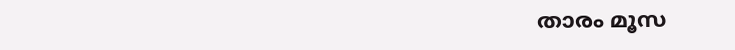താരം മൂസ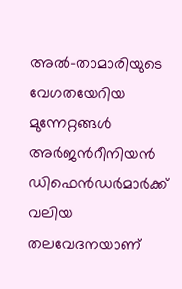അല്‍-താമാരിയുടെ വേഗതയേറിയ മുന്നേറ്റങ്ങള്‍ അർജന്‍റീനിയൻ ഡിഫെൻഡർമാർക്ക് വലിയ തലവേദനയാണ്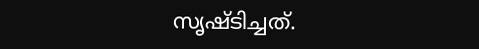സൃഷ്ടിച്ചത്.